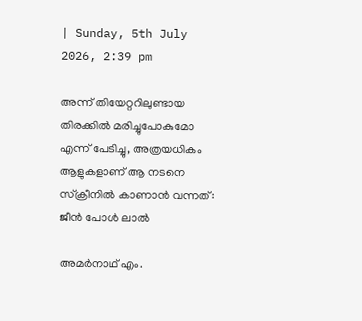| Sunday, 5th July 2026, 2:39 pm

അന്ന് തിയേറ്ററിലുണ്ടായ തിരക്കില്‍ മരിച്ചുപോകുമോ എന്ന് പേടിച്ചു, അത്രയധികം ആളുകളാണ് ആ നടനെ സ്‌ക്രീനില്‍ കാണാന്‍ വന്നത്: ജീന്‍ പോള്‍ ലാല്‍

അമര്‍നാഥ് എം.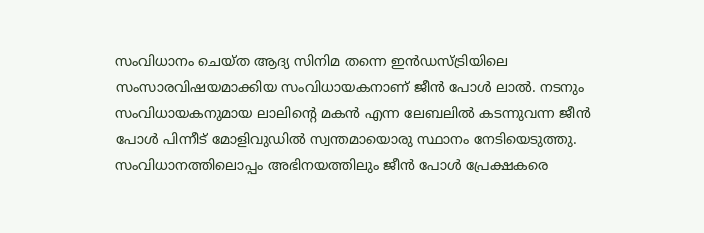സംവിധാനം ചെയ്ത ആദ്യ സിനിമ തന്നെ ഇന്‍ഡസ്ട്രിയിലെ സംസാരവിഷയമാക്കിയ സംവിധായകനാണ് ജീന്‍ പോള്‍ ലാല്‍. നടനും സംവിധായകനുമായ ലാലിന്റെ മകന്‍ എന്ന ലേബലില്‍ കടന്നുവന്ന ജീന്‍ പോള്‍ പിന്നീട് മോളിവുഡില്‍ സ്വന്തമായൊരു സ്ഥാനം നേടിയെടുത്തു. സംവിധാനത്തിലൊപ്പം അഭിനയത്തിലും ജീന്‍ പോള്‍ പ്രേക്ഷകരെ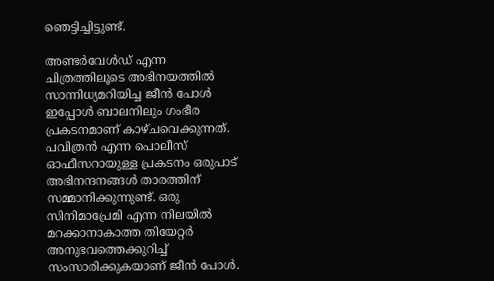ഞെട്ടിച്ചിട്ടുണ്ട്.

അണ്ടര്‍വേള്‍ഡ് എന്ന ചിത്രത്തിലൂടെ അഭിനയത്തില്‍ സാന്നിധ്യമറിയിച്ച ജീന്‍ പോള്‍ ഇപ്പോള്‍ ബാലനിലും ഗംഭീര പ്രകടനമാണ് കാഴ്ചവെക്കുന്നത്. പവിത്രന്‍ എന്ന പൊലീസ് ഓഫീസറായുള്ള പ്രകടനം ഒരുപാട് അഭിനന്ദനങ്ങള്‍ താരത്തിന് സമ്മാനിക്കുന്നുണ്ട്. ഒരു സിനിമാപ്രേമി എന്ന നിലയില്‍ മറക്കാനാകാത്ത തിയേറ്റര്‍ അനുഭവത്തെക്കുറിച്ച് സംസാരിക്കുകയാണ് ജീന്‍ പോള്‍.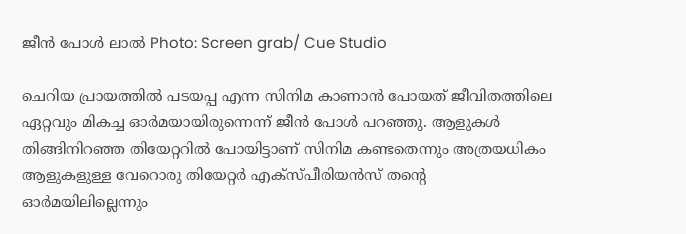ജീന്‍ പോള്‍ ലാല്‍ Photo: Screen grab/ Cue Studio

ചെറിയ പ്രായത്തില്‍ പടയപ്പ എന്ന സിനിമ കാണാന്‍ പോയത് ജീവിതത്തിലെ ഏറ്റവും മികച്ച ഓര്‍മയായിരുന്നെന്ന് ജീന്‍ പോള്‍ പറഞ്ഞു. ആളുകള്‍ തിങ്ങിനിറഞ്ഞ തിയേറ്ററില്‍ പോയിട്ടാണ് സിനിമ കണ്ടതെന്നും അത്രയധികം ആളുകളുള്ള വേറൊരു തിയേറ്റര്‍ എക്‌സ്പീരിയന്‍സ് തന്റെ ഓര്‍മയിലില്ലെന്നും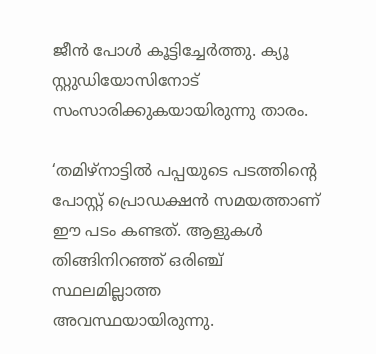ജീന്‍ പോള്‍ കൂട്ടിച്ചേര്‍ത്തു. ക്യൂ സ്റ്റുഡിയോസിനോട് സംസാരിക്കുകയായിരുന്നു താരം.

‘തമിഴ്‌നാട്ടില്‍ പപ്പയുടെ പടത്തിന്റെ പോസ്റ്റ് പ്രൊഡക്ഷന്‍ സമയത്താണ് ഈ പടം കണ്ടത്. ആളുകള്‍ തിങ്ങിനിറഞ്ഞ് ഒരിഞ്ച് സ്ഥലമില്ലാത്ത അവസ്ഥയായിരുന്നു.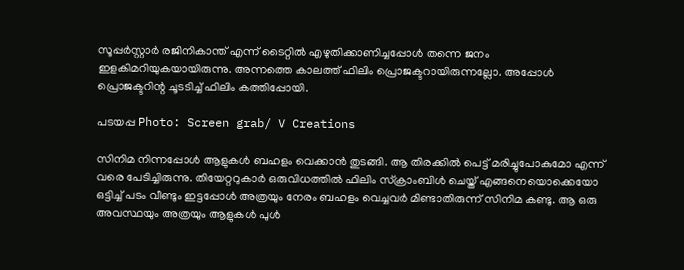സൂപ്പര്‍സ്റ്റാര്‍ രജിനികാന്ത് എന്ന് ടൈറ്റില്‍ എഴുതിക്കാണിച്ചപ്പോള്‍ തന്നെ ജനം ഇളകിമറിയുകയായിരുന്നു. അന്നത്തെ കാലത്ത് ഫിലിം പ്രൊജക്ടറായിരുന്നല്ലോ. അപ്പോള്‍ പ്രൊജക്ടറിന്റ ചൂടടിച്ച് ഫിലിം കത്തിപ്പോയി.

പടയപ്പ Photo: Screen grab/ V Creations

സിനിമ നിന്നപ്പോള്‍ ആളുകള്‍ ബഹളം വെക്കാന്‍ തുടങ്ങി. ആ തിരക്കില്‍ പെട്ട് മരിച്ചുപോകുമോ എന്ന് വരെ പേടിച്ചിരുന്നു. തിയേറ്ററുകാര്‍ ഒരുവിധത്തില്‍ ഫിലിം സ്‌ക്രാംബിള്‍ ചെയ്ത് എങ്ങനെയൊക്കെയോ ഒട്ടിച്ച് പടം വീണ്ടും ഇട്ടപ്പോള്‍ അത്രയും നേരം ബഹളം വെച്ചവര്‍ മിണ്ടാതിരുന്ന് സിനിമ കണ്ടു. ആ ഒരു അവസ്ഥയും അത്രയും ആളുകള്‍ പുള്‍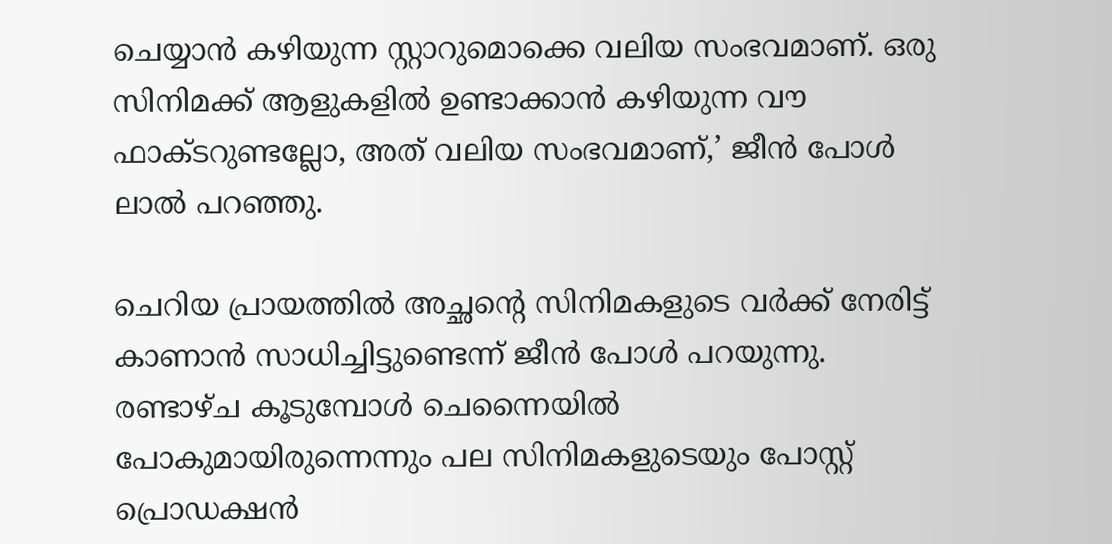ചെയ്യാന്‍ കഴിയുന്ന സ്റ്റാറുമൊക്കെ വലിയ സംഭവമാണ്. ഒരു സിനിമക്ക് ആളുകളില്‍ ഉണ്ടാക്കാന്‍ കഴിയുന്ന വൗ ഫാക്ടറുണ്ടല്ലോ, അത് വലിയ സംഭവമാണ്,’ ജീന്‍ പോള്‍ ലാല്‍ പറഞ്ഞു.

ചെറിയ പ്രായത്തില്‍ അച്ഛന്റെ സിനിമകളുടെ വര്‍ക്ക് നേരിട്ട് കാണാന്‍ സാധിച്ചിട്ടുണ്ടെന്ന് ജീന്‍ പോള്‍ പറയുന്നു. രണ്ടാഴ്ച കൂടുമ്പോള്‍ ചെന്നൈയില്‍ പോകുമായിരുന്നെന്നും പല സിനിമകളുടെയും പോസ്റ്റ് പ്രൊഡക്ഷന്‍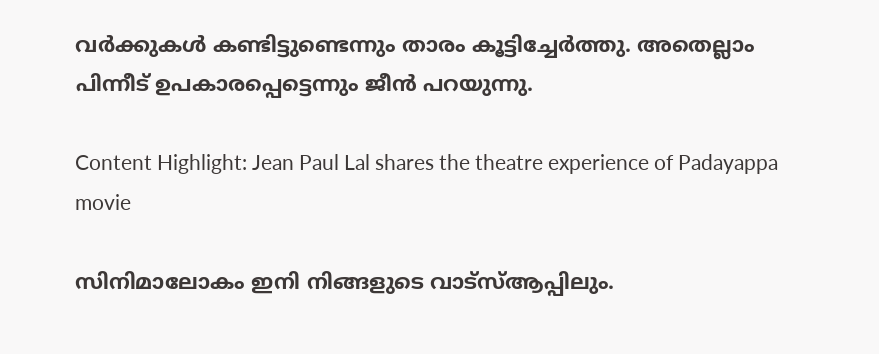വര്‍ക്കുകള്‍ കണ്ടിട്ടുണ്ടെന്നും താരം കൂട്ടിച്ചേര്‍ത്തു. അതെല്ലാം പിന്നീട് ഉപകാരപ്പെട്ടെന്നും ജീന്‍ പറയുന്നു.

Content Highlight: Jean Paul Lal shares the theatre experience of Padayappa movie

സിനിമാലോകം ഇനി നിങ്ങളുടെ വാട്സ്ആപ്പിലും.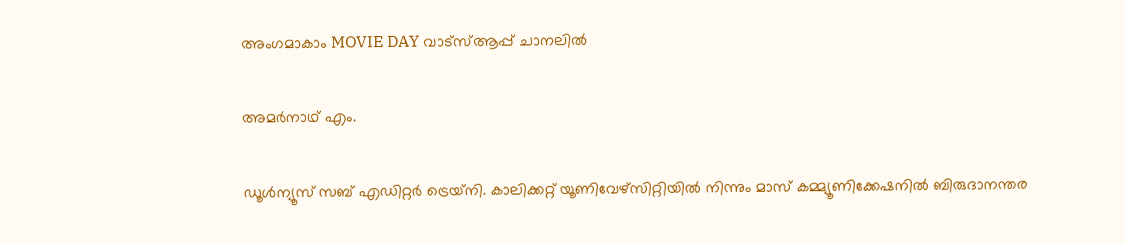അംഗമാകാം MOVIE DAY വാട്സ്ആപ്പ് ചാനലിൽ

അമര്‍നാഥ് എം.

ഡൂള്‍ന്യൂസ് സബ് എഡിറ്റര്‍ ട്രെയ്‌നി. കാലിക്കറ്റ് യൂണിവേഴ്‌സിറ്റിയില്‍ നിന്നും മാസ് കമ്മ്യൂണിക്കേഷനില്‍ ബിരുദാനന്തര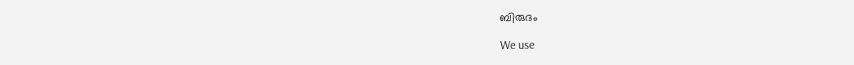ബിരുദം

We use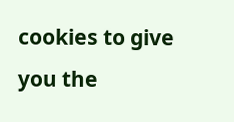cookies to give you the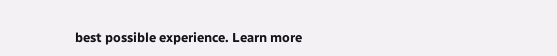best possible experience. Learn more